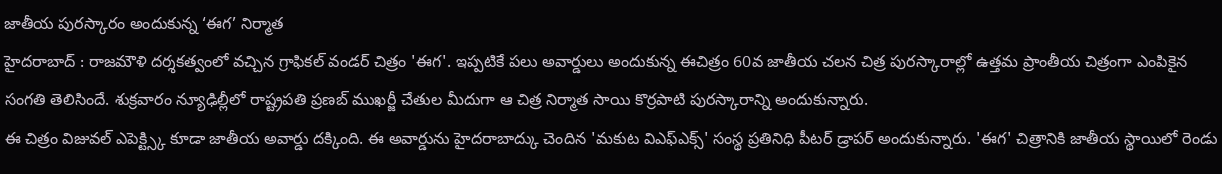జాతీయ పురస్కారం అందుకున్న ‘ఈగ’ నిర్మాత
హైదరాబాద్ : రాజమౌళి దర్శకత్వంలో వచ్చిన గ్రాఫికల్ వండర్ చిత్రం 'ఈగ'. ఇప్పటికే పలు అవార్డులు అందుకున్న ఈచిత్రం 60వ జాతీయ చలన చిత్ర పురస్కారాల్లో ఉత్తమ ప్రాంతీయ చిత్రంగా ఎంపికైన సంగతి తెలిసిందే. శుక్రవారం న్యూఢిల్లీలో రాష్ట్రపతి ప్రణబ్ ముఖర్జీ చేతుల మీదుగా ఆ చిత్ర నిర్మాత సాయి కొర్రపాటి పురస్కారాన్ని అందుకున్నారు.
ఈ చిత్రం విజువల్ ఎపెక్ట్స్కి కూడా జాతీయ అవార్డు దక్కింది. ఈ అవార్డును హైదరాబాద్కు చెందిన 'మకుట విఎఫ్ఎక్స్' సంస్థ ప్రతినిధి పీటర్ డ్రాపర్ అందుకున్నారు. 'ఈగ' చిత్రానికి జాతీయ స్థాయిలో రెండు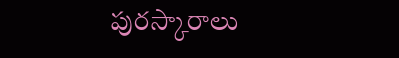పురస్కారాలు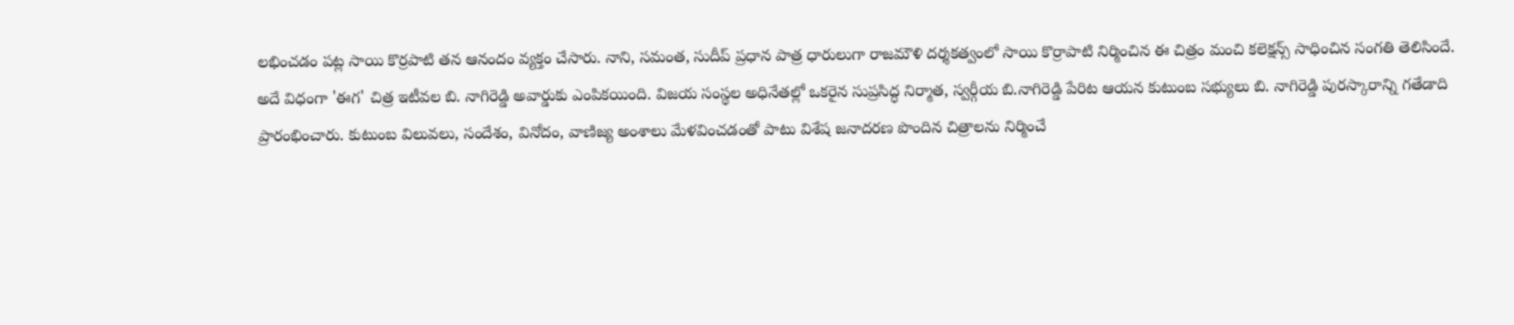లభించడం పట్ల సాయి కొర్రపాటి తన ఆనందం వ్యక్తం చేసారు. నాని, సమంత, సుదీప్ ప్రధాన పాత్ర ధారులుగా రాజమౌళి దర్శకత్వంలో సాయి కొర్రాపాటి నిర్మించిన ఈ చిత్రం మంచి కలెక్షన్స్ సాధించిన సంగతి తెలిసిందే.
అదే విధంగా 'ఈగ' చిత్ర ఇటీవల బి. నాగిరెడ్డి అవార్డుకు ఎంపికయింది. విజయ సంస్థల అధినేతల్లో ఒకరైన సుప్రసిద్ధ నిర్మాత, స్వర్గీయ బి.నాగిరెడ్డి పేరిట ఆయన కుటుంబ సభ్యులు బి. నాగిరెడ్డి పురస్కారాన్ని గతేడాది ప్రారంభించారు. కుటుంబ విలువలు, సందేశం, వినోదం, వాణిజ్య అంశాలు మేళవించడంతో పాటు విశేష జనాదరణ పొందిన చిత్రాలను నిర్మించే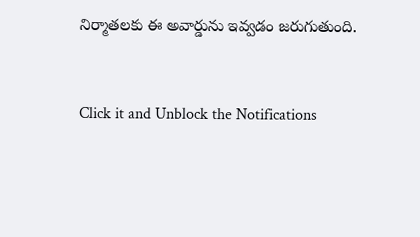నిర్మాతలకు ఈ అవార్డును ఇవ్వడం జరుగుతుంది.


Click it and Unblock the Notifications